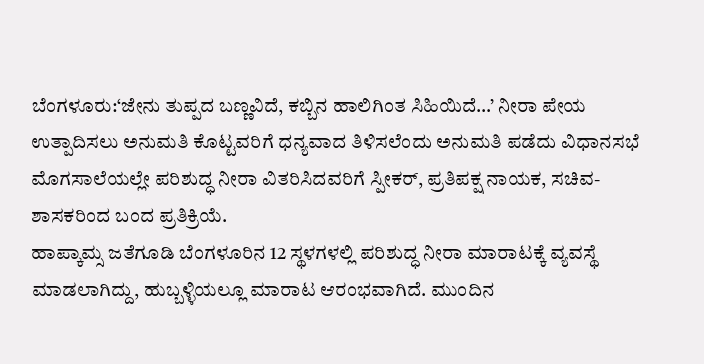ಬೆಂಗಳೂರು:‘ಜೇನು ತುಪ್ಪದ ಬಣ್ಣವಿದೆ, ಕಬ್ಬಿನ ಹಾಲಿಗಿಂತ ಸಿಹಿಯಿದೆ…’ ನೀರಾ ಪೇಯ ಉತ್ಪಾದಿಸಲು ಅನುಮತಿ ಕೊಟ್ಟವರಿಗೆ ಧನ್ಯವಾದ ತಿಳಿಸಲೆಂದು ಅನುಮತಿ ಪಡೆದು ವಿಧಾನಸಭೆ ಮೊಗಸಾಲೆಯಲ್ಲೇ ಪರಿಶುದ್ಧ ನೀರಾ ವಿತರಿಸಿದವರಿಗೆ ಸ್ಪೀಕರ್, ಪ್ರತಿಪಕ್ಷ ನಾಯಕ, ಸಚಿವ- ಶಾಸಕರಿಂದ ಬಂದ ಪ್ರತಿಕ್ರಿಯೆ.
ಹಾಪ್ಕಾಮ್ಸ ಜತೆಗೂಡಿ ಬೆಂಗಳೂರಿನ 12 ಸ್ಥಳಗಳಲ್ಲಿ ಪರಿಶುದ್ಧ ನೀರಾ ಮಾರಾಟಕ್ಕೆ ವ್ಯವಸ್ಥೆ ಮಾಡಲಾಗಿದ್ದು, ಹುಬ್ಬಳ್ಳಿಯಲ್ಲೂ ಮಾರಾಟ ಆರಂಭವಾಗಿದೆ. ಮುಂದಿನ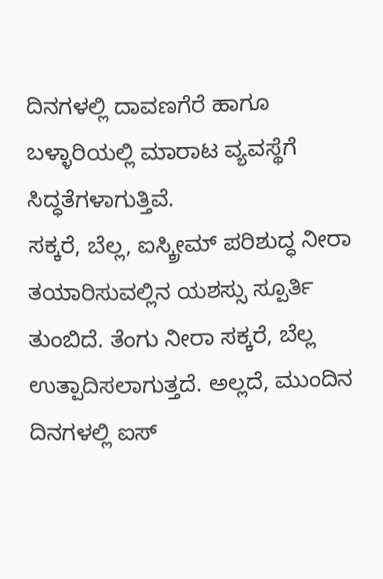ದಿನಗಳಲ್ಲಿ ದಾವಣಗೆರೆ ಹಾಗೂ ಬಳ್ಳಾರಿಯಲ್ಲಿ ಮಾರಾಟ ವ್ಯವಸ್ಥೆಗೆ ಸಿದ್ಧತೆಗಳಾಗುತ್ತಿವೆ.
ಸಕ್ಕರೆ, ಬೆಲ್ಲ, ಐಸ್ಕ್ರೀಮ್ ಪರಿಶುದ್ಧ ನೀರಾ ತಯಾರಿಸುವಲ್ಲಿನ ಯಶಸ್ಸು ಸ್ಪೂರ್ತಿ ತುಂಬಿದೆ. ತೆಂಗು ನೀರಾ ಸಕ್ಕರೆ, ಬೆಲ್ಲ ಉತ್ಪಾದಿಸಲಾಗುತ್ತದೆ. ಅಲ್ಲದೆ, ಮುಂದಿನ ದಿನಗಳಲ್ಲಿ ಐಸ್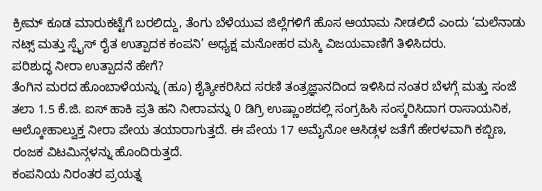ಕ್ರೀಮ್ ಕೂಡ ಮಾರುಕಟ್ಟೆಗೆ ಬರಲಿದ್ದು, ತೆಂಗು ಬೆಳೆಯುವ ಜಿಲ್ಲೆಗಳಿಗೆ ಹೊಸ ಆಯಾಮ ನೀಡಲಿದೆ ಎಂದು ‘ಮಲೆನಾಡು ನಟ್ಸ್ ಮತ್ತು ಸ್ಪೈಸ್ ರೈತ ಉತ್ಪಾದಕ ಕಂಪನಿ’ ಅಧ್ಯಕ್ಷ ಮನೋಹರ ಮಸ್ಕಿ ವಿಜಯವಾಣಿಗೆ ತಿಳಿಸಿದರು.
ಪರಿಶುದ್ಧ ನೀರಾ ಉತ್ಪಾದನೆ ಹೇಗೆ?
ತೆಂಗಿನ ಮರದ ಹೊಂಬಾಳೆಯನ್ನು (ಹೂ) ಶೈತ್ಯೀಕರಿಸಿದ ಸರಣಿ ತಂತ್ರಜ್ಞಾನದಿಂದ ಇಳಿಸಿದ ನಂತರ ಬೆಳಗ್ಗೆ ಮತ್ತು ಸಂಜೆ ತಲಾ 1.5 ಕೆ.ಜಿ. ಐಸ್ ಹಾಕಿ ಪ್ರತಿ ಹನಿ ನೀರಾವನ್ನು 0 ಡಿಗ್ರಿ ಉಷ್ಣಾಂಶದಲ್ಲಿ ಸಂಗ್ರಹಿಸಿ ಸಂಸ್ಕರಿಸಿದಾಗ ರಾಸಾಯನಿಕ, ಆಲ್ಕೋಹಾಲ್ವುಕ್ತ ನೀರಾ ಪೇಯ ತಯಾರಾಗುತ್ತದೆ. ಈ ಪೇಯ 17 ಅಮೈನೋ ಆಸಿಡ್ಗಳ ಜತೆಗೆ ಹೇರಳವಾಗಿ ಕಬ್ಬಿಣ, ರಂಜಕ ವಿಟಮಿನ್ಗಳನ್ನು ಹೊಂದಿರುತ್ತದೆ.
ಕಂಪನಿಯ ನಿರಂತರ ಪ್ರಯತ್ನ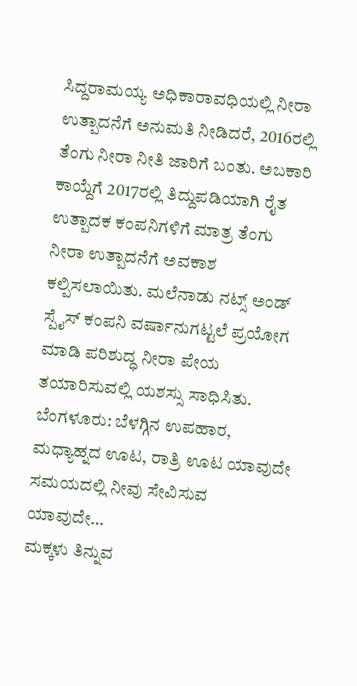ಸಿದ್ದರಾಮಯ್ಯ ಅಧಿಕಾರಾವಧಿಯಲ್ಲಿ ನೀರಾ ಉತ್ಪಾದನೆಗೆ ಅನುಮತಿ ನೀಡಿದರೆ, 2016ರಲ್ಲಿ ತೆಂಗು ನೀರಾ ನೀತಿ ಜಾರಿಗೆ ಬಂತು. ಅಬಕಾರಿ ಕಾಯ್ದೆಗೆ 2017ರಲ್ಲಿ ತಿದ್ದುಪಡಿಯಾಗಿ ರೈತ ಉತ್ಪಾದಕ ಕಂಪನಿಗಳಿಗೆ ಮಾತ್ರ ತೆಂಗು ನೀರಾ ಉತ್ಪಾದನೆಗೆ ಅವಕಾಶ ಕಲ್ಪಿಸಲಾಯಿತು. ಮಲೆನಾಡು ನಟ್ಸ್ ಅಂಡ್ ಸ್ಪೈಸ್ ಕಂಪನಿ ವರ್ಷಾನುಗಟ್ಟಲೆ ಪ್ರಯೋಗ ಮಾಡಿ ಪರಿಶುದ್ಧ ನೀರಾ ಪೇಯ ತಯಾರಿಸುವಲ್ಲಿ ಯಶಸ್ಸು ಸಾಧಿಸಿತು.
ಬೆಂಗಳೂರು: ಬೆಳಗ್ಗಿನ ಉಪಹಾರ, ಮಧ್ಯಾಹ್ನದ ಊಟ, ರಾತ್ರಿ ಊಟ ಯಾವುದೇ ಸಮಯದಲ್ಲಿ ನೀವು ಸೇವಿಸುವ ಯಾವುದೇ…
ಮಕ್ಕಳು ತಿನ್ನುವ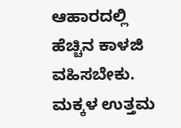ಆಹಾರದಲ್ಲಿ ಹೆಚ್ಚಿನ ಕಾಳಜಿ ವಹಿಸಬೇಕು. ಮಕ್ಕಳ ಉತ್ತಮ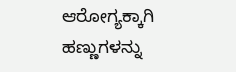ಆರೋಗ್ಯಕ್ಕಾಗಿ ಹಣ್ಣುಗಳನ್ನು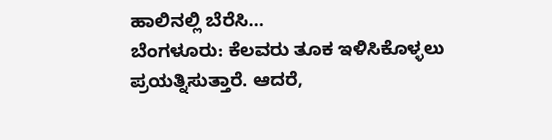ಹಾಲಿನಲ್ಲಿ ಬೆರೆಸಿ…
ಬೆಂಗಳೂರು: ಕೆಲವರು ತೂಕ ಇಳಿಸಿಕೊಳ್ಳಲು ಪ್ರಯತ್ನಿಸುತ್ತಾರೆ. ಆದರೆ,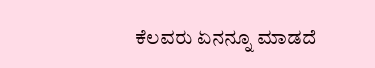ಕೆಲವರು ಏನನ್ನೂ ಮಾಡದೆ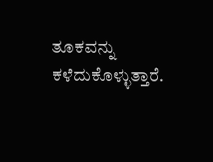ತೂಕವನ್ನು ಕಳೆದುಕೊಳ್ಳುತ್ತಾರೆ.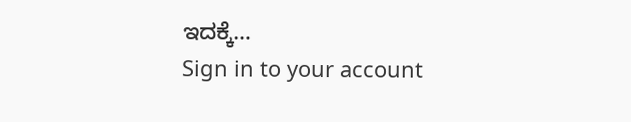ಇದಕ್ಕೆ…
Sign in to your account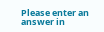Please enter an answer in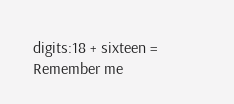digits:18 + sixteen =
Remember me